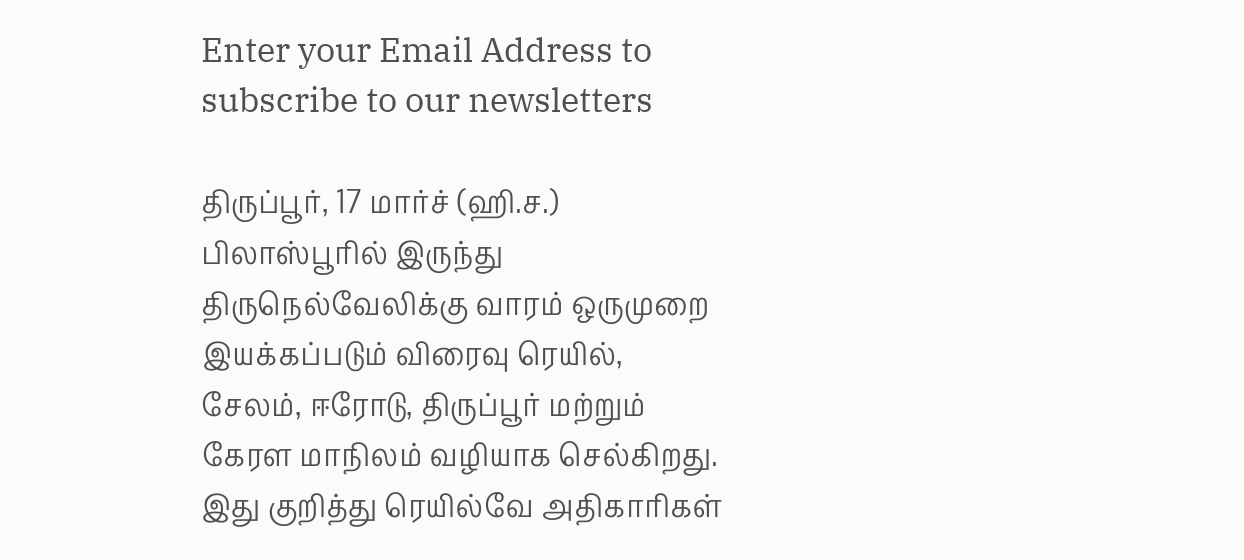Enter your Email Address to subscribe to our newsletters

திருப்பூர், 17 மார்ச் (ஹி.ச.)
பிலாஸ்பூரில் இருந்து திருநெல்வேலிக்கு வாரம் ஒருமுறை இயக்கப்படும் விரைவு ரெயில், சேலம், ஈரோடு, திருப்பூர் மற்றும் கேரள மாநிலம் வழியாக செல்கிறது.
இது குறித்து ரெயில்வே அதிகாரிகள்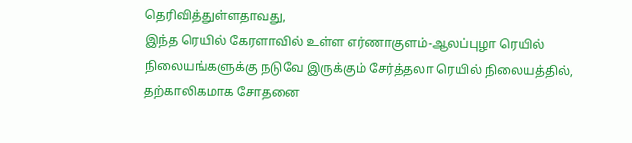தெரிவித்துள்ளதாவது,
இந்த ரெயில் கேரளாவில் உள்ள எர்ணாகுளம்-ஆலப்புழா ரெயில் நிலையங்களுக்கு நடுவே இருக்கும் சேர்த்தலா ரெயில் நிலையத்தில், தற்காலிகமாக சோதனை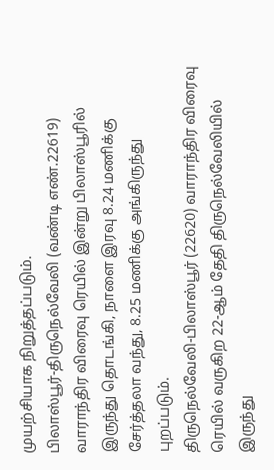முயற்சியாக நிறுத்தப்படும்.
பிலாஸ்பூர்-திருநெல்வேலி (வண்டி எண்.22619) வாராந்திர விரைவு ரெயில் இன்று பிலாஸ்பூரில் இருந்து தொடங்கி, நாளை இரவு 8.24 மணிக்கு சேர்த்தலா வந்து, 8.25 மணிக்கு அங்கிருந்து புறப்படும்.
திருநெல்வேலி-பிலாஸ்பூர் (22620) வாராந்திர விரைவு ரெயில் வருகிற 22-ஆம் தேதி திருநெல்வேலியில் இருந்து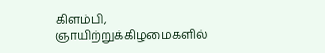கிளம்பி, ஞாயிற்றுக்கிழமைகளில்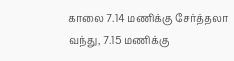காலை 7.14 மணிக்கு சேர்த்தலா வந்து, 7.15 மணிக்கு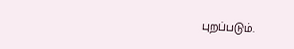புறப்படும்.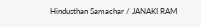Hindusthan Samachar / JANAKI RAM